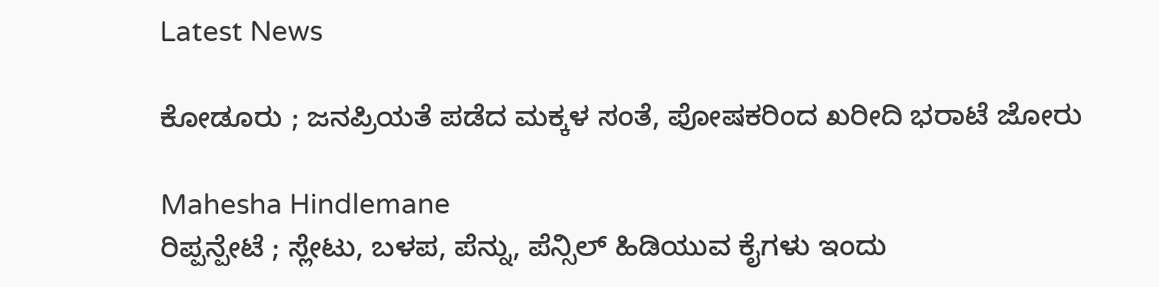Latest News

ಕೋಡೂರು ; ಜನಪ್ರಿಯತೆ ಪಡೆದ ಮಕ್ಕಳ ಸಂತೆ, ಪೋಷಕರಿಂದ ಖರೀದಿ ಭರಾಟೆ ಜೋರು

Mahesha Hindlemane
ರಿಪ್ಪನ್ಪೇಟೆ ; ಸ್ಲೇಟು, ಬಳಪ, ಪೆನ್ನು, ಪೆನ್ಸಿಲ್ ಹಿಡಿಯುವ ಕೈಗಳು ಇಂದು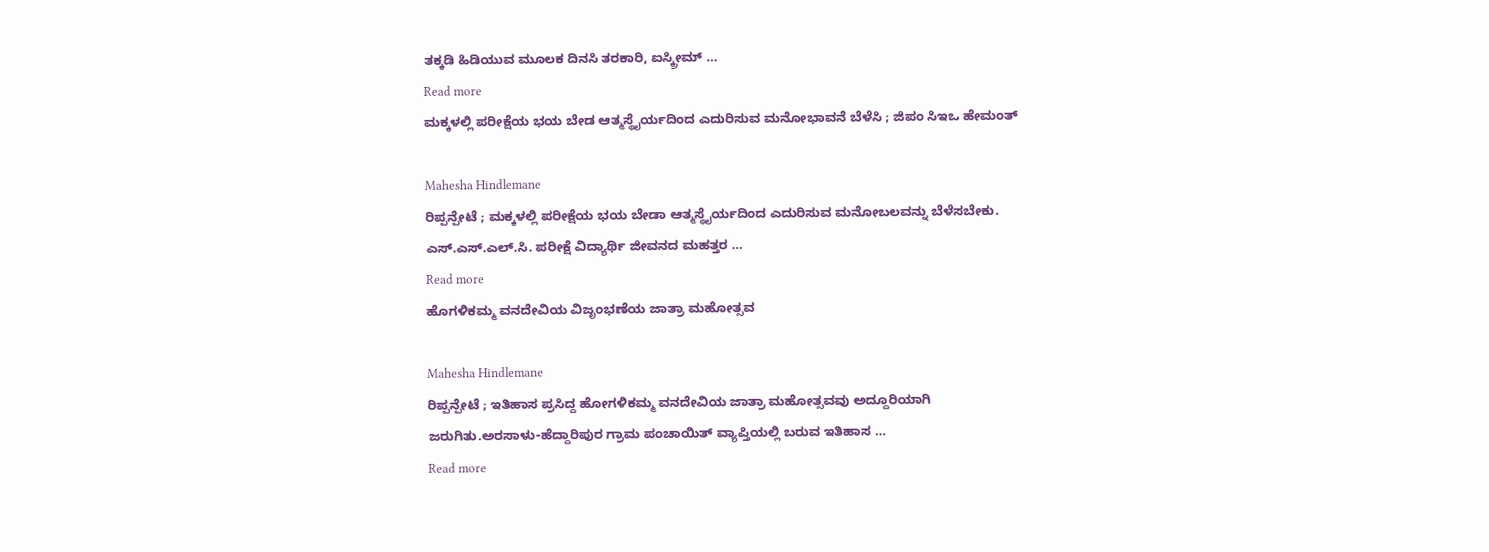ತಕ್ಕಡಿ ಹಿಡಿಯುವ ಮೂಲಕ ದಿನಸಿ ತರಕಾರಿ, ಐಸ್ಕ್ರೀಮ್ …
Read more
ಮಕ್ಕಳಲ್ಲಿ ಪರೀಕ್ಷೆಯ ಭಯ ಬೇಡ ಆತ್ಮಸ್ಥೈರ್ಯದಿಂದ ಎದುರಿಸುವ ಮನೋಭಾವನೆ ಬೆಳೆಸಿ ; ಜಿಪಂ ಸಿಇಒ ಹೇಮಂತ್

Mahesha Hindlemane
ರಿಪ್ಪನ್ಪೇಟೆ ; ಮಕ್ಕಳಲ್ಲಿ ಪರೀಕ್ಷೆಯ ಭಯ ಬೇಡಾ ಆತ್ಮಸ್ಥೈರ್ಯದಿಂದ ಎದುರಿಸುವ ಮನೋಬಲವನ್ನು ಬೆಳೆಸಬೇಕು. ಎಸ್.ಎಸ್.ಎಲ್.ಸಿ. ಪರೀಕ್ಷೆ ವಿದ್ಯಾರ್ಥಿ ಜೀವನದ ಮಹತ್ತರ …
Read more
ಹೊಗಳಿಕಮ್ಮ ವನದೇವಿಯ ವಿಜೃಂಭಣೆಯ ಜಾತ್ರಾ ಮಹೋತ್ಸವ

Mahesha Hindlemane
ರಿಪ್ಪನ್ಪೇಟೆ ; ಇತಿಹಾಸ ಪ್ರಸಿದ್ದ ಹೋಗಳಿಕಮ್ಮ ವನದೇವಿಯ ಜಾತ್ರಾ ಮಹೋತ್ಸವವು ಅದ್ದೂರಿಯಾಗಿ ಜರುಗಿತು.ಅರಸಾಳು-ಹೆದ್ದಾರಿಪುರ ಗ್ರಾಮ ಪಂಚಾಯಿತ್ ವ್ಯಾಪ್ತಿಯಲ್ಲಿ ಬರುವ ಇತಿಹಾಸ …
Read more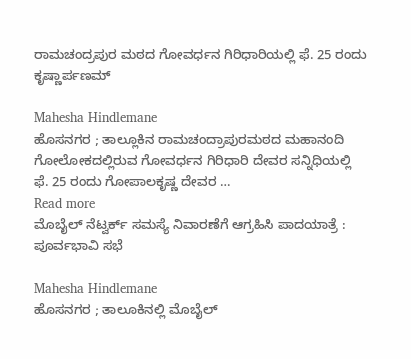ರಾಮಚಂದ್ರಪುರ ಮಠದ ಗೋವರ್ಧನ ಗಿರಿಧಾರಿಯಲ್ಲಿ ಫೆ. 25 ರಂದು ಕೃಷ್ಣಾರ್ಪಣಮ್

Mahesha Hindlemane
ಹೊಸನಗರ ; ತಾಲ್ಲೂಕಿನ ರಾಮಚಂದ್ರಾಪುರಮಠದ ಮಹಾನಂದಿ ಗೋಲೋಕದಲ್ಲಿರುವ ಗೋವರ್ಧನ ಗಿರಿಧಾರಿ ದೇವರ ಸನ್ನಿಧಿಯಲ್ಲಿ ಫೆ. 25 ರಂದು ಗೋಪಾಲಕೃಷ್ಣ ದೇವರ …
Read more
ಮೊಬೈಲ್ ನೆಟ್ವರ್ಕ್ ಸಮಸ್ಯೆ ನಿವಾರಣೆಗೆ ಆಗ್ರಹಿಸಿ ಪಾದಯಾತ್ರೆ : ಪೂರ್ವಭಾವಿ ಸಭೆ

Mahesha Hindlemane
ಹೊಸನಗರ ; ತಾಲೂಕಿನಲ್ಲಿ ಮೊಬೈಲ್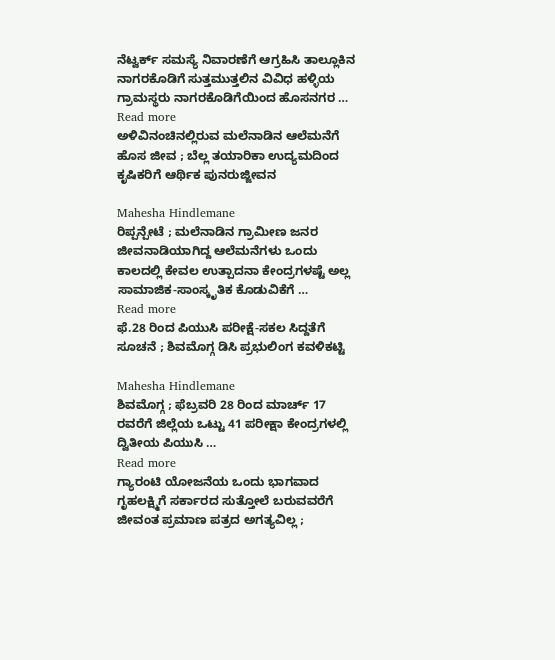ನೆಟ್ವರ್ಕ್ ಸಮಸ್ಯೆ ನಿವಾರಣೆಗೆ ಆಗ್ರಹಿಸಿ ತಾಲ್ಲೂಕಿನ ನಾಗರಕೊಡಿಗೆ ಸುತ್ತಮುತ್ತಲಿನ ವಿವಿಧ ಹಳ್ಳಿಯ ಗ್ರಾಮಸ್ಥರು ನಾಗರಕೊಡಿಗೆಯಿಂದ ಹೊಸನಗರ …
Read more
ಅಳಿವಿನಂಚಿನಲ್ಲಿರುವ ಮಲೆನಾಡಿನ ಆಲೆಮನೆಗೆ ಹೊಸ ಜೀವ ; ಬೆಲ್ಲ ತಯಾರಿಕಾ ಉದ್ಯಮದಿಂದ ಕೃಷಿಕರಿಗೆ ಆರ್ಥಿಕ ಪುನರುಜ್ಜೀವನ

Mahesha Hindlemane
ರಿಪ್ಪನ್ಪೇಟೆ ; ಮಲೆನಾಡಿನ ಗ್ರಾಮೀಣ ಜನರ ಜೀವನಾಡಿಯಾಗಿದ್ದ ಆಲೆಮನೆಗಳು ಒಂದು ಕಾಲದಲ್ಲಿ ಕೇವಲ ಉತ್ಪಾದನಾ ಕೇಂದ್ರಗಳಷ್ಟೆ ಅಲ್ಲ ಸಾಮಾಜಿಕ-ಸಾಂಸ್ಕೃತಿಕ ಕೊಡುವಿಕೆಗೆ …
Read more
ಫೆ.28 ರಿಂದ ಪಿಯುಸಿ ಪರೀಕ್ಷೆ-ಸಕಲ ಸಿದ್ದತೆಗೆ ಸೂಚನೆ ; ಶಿವಮೊಗ್ಗ ಡಿಸಿ ಪ್ರಭುಲಿಂಗ ಕವಳಿಕಟ್ಟಿ

Mahesha Hindlemane
ಶಿವಮೊಗ್ಗ ; ಫೆಬ್ರವರಿ 28 ರಿಂದ ಮಾರ್ಚ್ 17 ರವರೆಗೆ ಜಿಲ್ಲೆಯ ಒಟ್ಟು 41 ಪರೀಕ್ಷಾ ಕೇಂದ್ರಗಳಲ್ಲಿ ದ್ವಿತೀಯ ಪಿಯುಸಿ …
Read more
ಗ್ಯಾರಂಟಿ ಯೋಜನೆಯ ಒಂದು ಭಾಗವಾದ ಗೃಹಲಕ್ಷ್ಮಿಗೆ ಸರ್ಕಾರದ ಸುತ್ತೋಲೆ ಬರುವವರೆಗೆ ಜೀವಂತ ಪ್ರಮಾಣ ಪತ್ರದ ಅಗತ್ಯವಿಲ್ಲ ;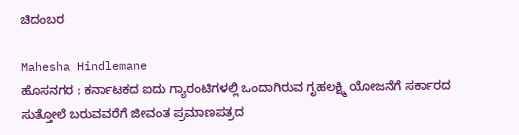ಚಿದಂಬರ

Mahesha Hindlemane
ಹೊಸನಗರ : ಕರ್ನಾಟಕದ ಐದು ಗ್ಯಾರಂಟಿಗಳಲ್ಲಿ ಒಂದಾಗಿರುವ ಗೃಹಲಕ್ಷ್ಮಿ ಯೋಜನೆಗೆ ಸರ್ಕಾರದ ಸುತ್ತೋಲೆ ಬರುವವರೆಗೆ ಜೀವಂತ ಪ್ರಮಾಣಪತ್ರದ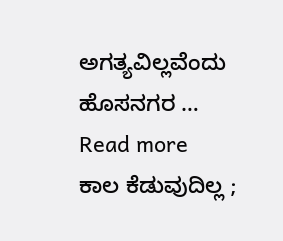ಅಗತ್ಯವಿಲ್ಲವೆಂದು ಹೊಸನಗರ …
Read more
ಕಾಲ ಕೆಡುವುದಿಲ್ಲ ;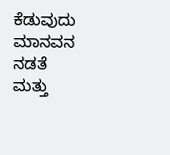ಕೆಡುವುದು ಮಾನವನ ನಡತೆ ಮತ್ತು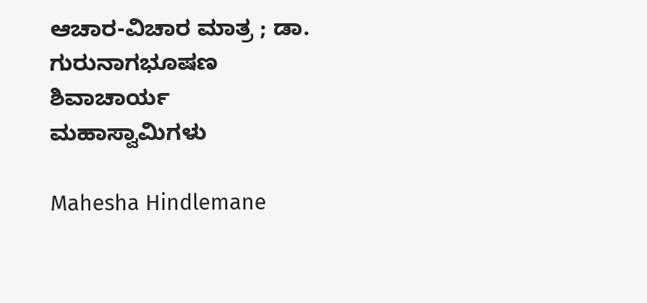ಆಚಾರ-ವಿಚಾರ ಮಾತ್ರ ; ಡಾ. ಗುರುನಾಗಭೂಷಣ ಶಿವಾಚಾರ್ಯ ಮಹಾಸ್ವಾಮಿಗಳು

Mahesha Hindlemane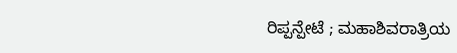ರಿಪ್ಪನ್ಪೇಟೆ ; ಮಹಾಶಿವರಾತ್ರಿಯ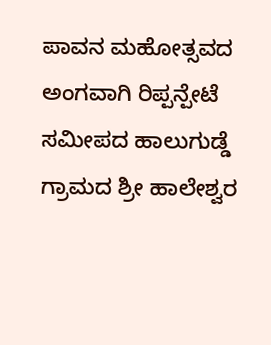ಪಾವನ ಮಹೋತ್ಸವದ ಅಂಗವಾಗಿ ರಿಪ್ಪನ್ಪೇಟೆ ಸಮೀಪದ ಹಾಲುಗುಡ್ಡೆ ಗ್ರಾಮದ ಶ್ರೀ ಹಾಲೇಶ್ವರ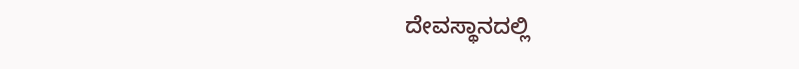ದೇವಸ್ಥಾನದಲ್ಲಿ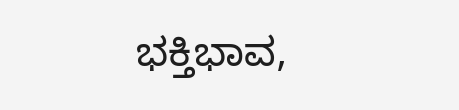ಭಕ್ತಿಭಾವ,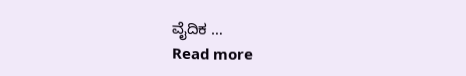ವೈದಿಕ …
Read more